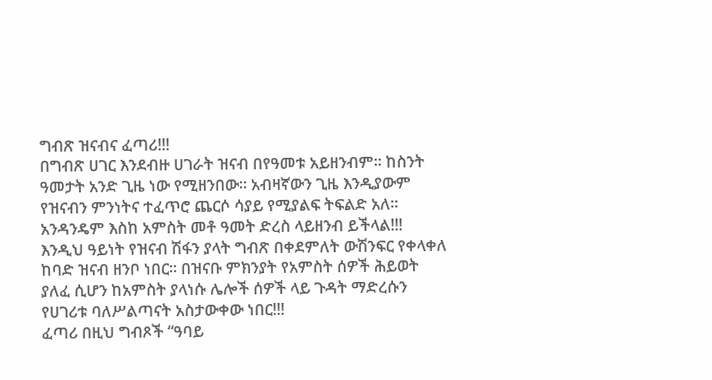ግብጽ ዝናብና ፈጣሪ!!!
በግብጽ ሀገር እንደብዙ ሀገራት ዝናብ በየዓመቱ አይዘንብም፡፡ ከስንት ዓመታት አንድ ጊዜ ነው የሚዘንበው፡፡ አብዛኛውን ጊዜ እንዲያውም የዝናብን ምንነትና ተፈጥሮ ጨርሶ ሳያይ የሚያልፍ ትፍልድ አለ፡፡ አንዳንዴም እስከ አምስት መቶ ዓመት ድረስ ላይዘንብ ይችላል!!!
እንዲህ ዓይነት የዝናብ ሽፋን ያላት ግብጽ በቀደምለት ውሽንፍር የቀላቀለ ከባድ ዝናብ ዘንቦ ነበር፡፡ በዝናቡ ምክንያት የአምስት ሰዎች ሕይወት ያለፈ ሲሆን ከአምስት ያላነሱ ሌሎች ሰዎች ላይ ጉዳት ማድረሱን የሀገሪቱ ባለሥልጣናት አስታውቀው ነበር!!!
ፈጣሪ በዚህ ግብጾች “ዓባይ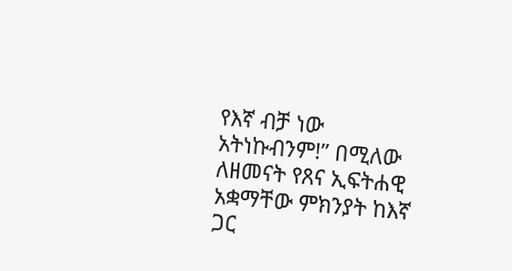የእኛ ብቻ ነው አትነኩብንም!” በሚለው ለዘመናት የጸና ኢፍትሐዊ አቋማቸው ምክንያት ከእኛ ጋር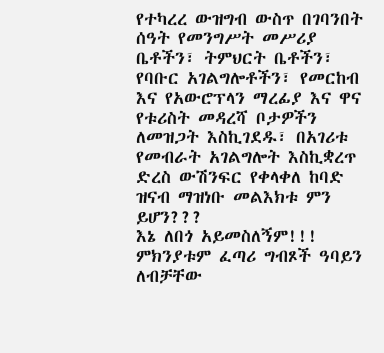የተካረረ ውዝግብ ውስጥ በገባንበት ሰዓት የመንግሥት መሥሪያ ቤቶችን፣ ትምህርት ቤቶችን፣ የባቡር አገልግሎቶችን፣ የመርከብ እና የአውሮፕላን ማረፊያ እና ዋና የቱሪስት መዳረሻ ቦታዎችን ለመዝጋት እስኪገደዱ፣ በአገሪቱ የመብራት አገልግሎት እስኪቋረጥ ድረስ ውሽንፍር የቀላቀለ ከባድ ዝናብ ማዝነቡ መልእክቱ ምን ይሆን???
እኔ ለበጎ አይመስለኝም!!!
ምክንያቱም ፈጣሪ ግብጾች ዓባይን ለብቻቸው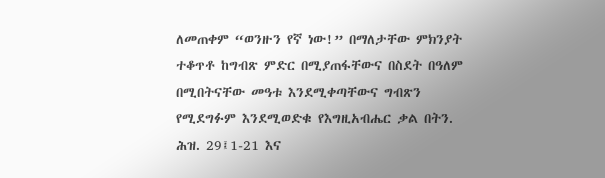ለመጠቀም “ወንዙን የኛ ነው!” በማለታቸው ምክንያት ተቆጥቶ ከግብጽ ምድር በሚያጠፋቸውና በስደት በዓለም በሚበትናቸው መዓቱ እንደሚቀጣቸውና ግብጽን የሚደግፉም እንደሚወድቁ የእግዚአብሔር ቃል በትን. ሕዝ. 29፤1-21 እና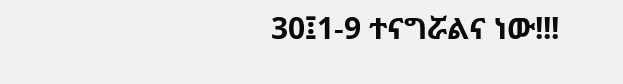30፤1-9 ተናግሯልና ነው!!!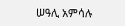ሠዓሊ አምሳሉ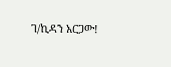ገ/ኪዳን አርጋው!